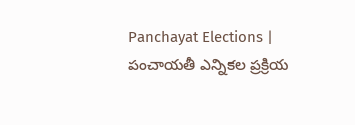Panchayat Elections | పంచాయతీ ఎన్నికల ప్రక్రియ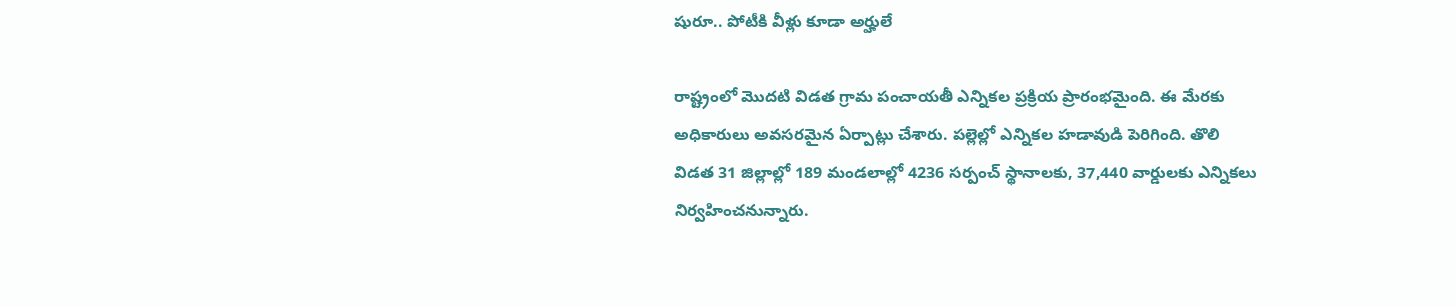షురూ.. పోటీకి వీళ్లు కూడా అర్హులే

రాష్ట్రంలో మొదటి విడత గ్రామ పంచాయతీ ఎన్నికల ప్రక్రియ ప్రారంభమైంది. ఈ మేరకు అధికారులు అవసరమైన ఏర్పాట్లు చేశారు. పల్లెల్లో ఎన్నికల హడావుడి పెరిగింది. తొలి విడత 31 జిల్లాల్లో 189 మండలాల్లో 4236 సర్పంచ్ స్థానాలకు, 37,440 వార్డులకు ఎన్నికలు నిర్వహించనున్నారు.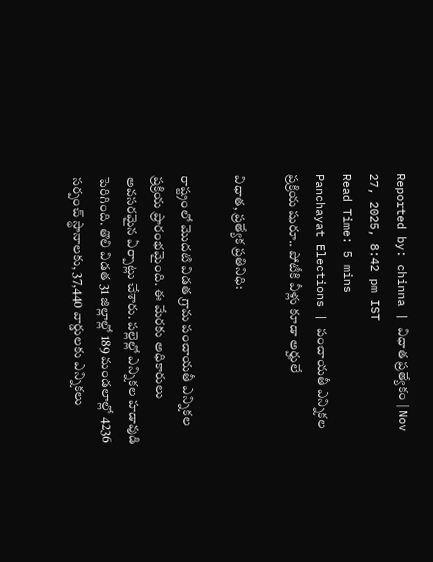Reported by: chinna | విధాత ప్రత్యేకం | Nov 27, 2025, 8:42 pm IST
Read Time: 5 mins
Panchayat Elections | పంచాయతీ ఎన్నికల ప్రక్రియ షురూ.. పోటీకి వీళ్లు కూడా అర్హులే

విధాత, ప్రత్యేక ప్రతినిధి:

రాష్ట్రంలో మొదటి విడత గ్రామ పంచాయతీ ఎన్నికల ప్రక్రియ ప్రారంభమైంది. ఈ మేరకు అధికారులు అవసరమైన ఏర్పాట్లు చేశారు. పల్లెల్లో ఎన్నికల హడావుడి పెరిగింది. తొలి విడత 31 జిల్లాల్లో 189 మండలాల్లో 4236 సర్పంచ్ స్థానాలకు, 37,440 వార్డులకు ఎన్నికలు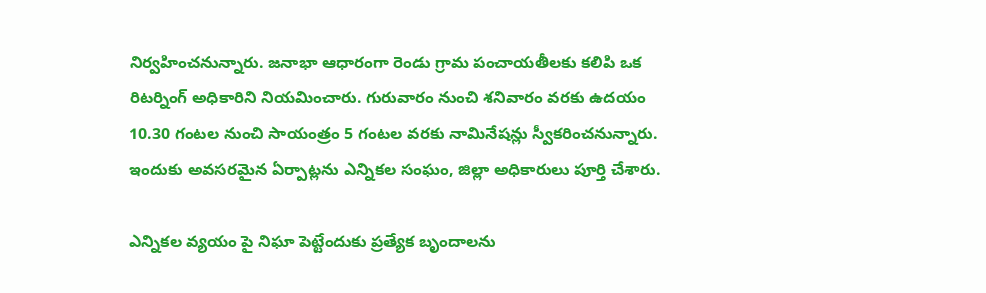నిర్వహించనున్నారు. జనాభా ఆధారంగా రెండు గ్రామ పంచాయతీలకు కలిపి ఒక రిటర్నింగ్ అధికారిని నియమించారు. గురువారం నుంచి శనివారం వరకు ఉదయం 10.30 గంటల నుంచి సాయంత్రం 5 గంటల వరకు నామినేషన్లు స్వీకరించనున్నారు. ఇందుకు అవసరమైన ఏర్పాట్లను ఎన్నికల సంఘం, జిల్లా అధికారులు పూర్తి చేశారు.

ఎన్నికల వ్యయం పై నిఘా పెట్టేందుకు ప్రత్యేక బృందాలను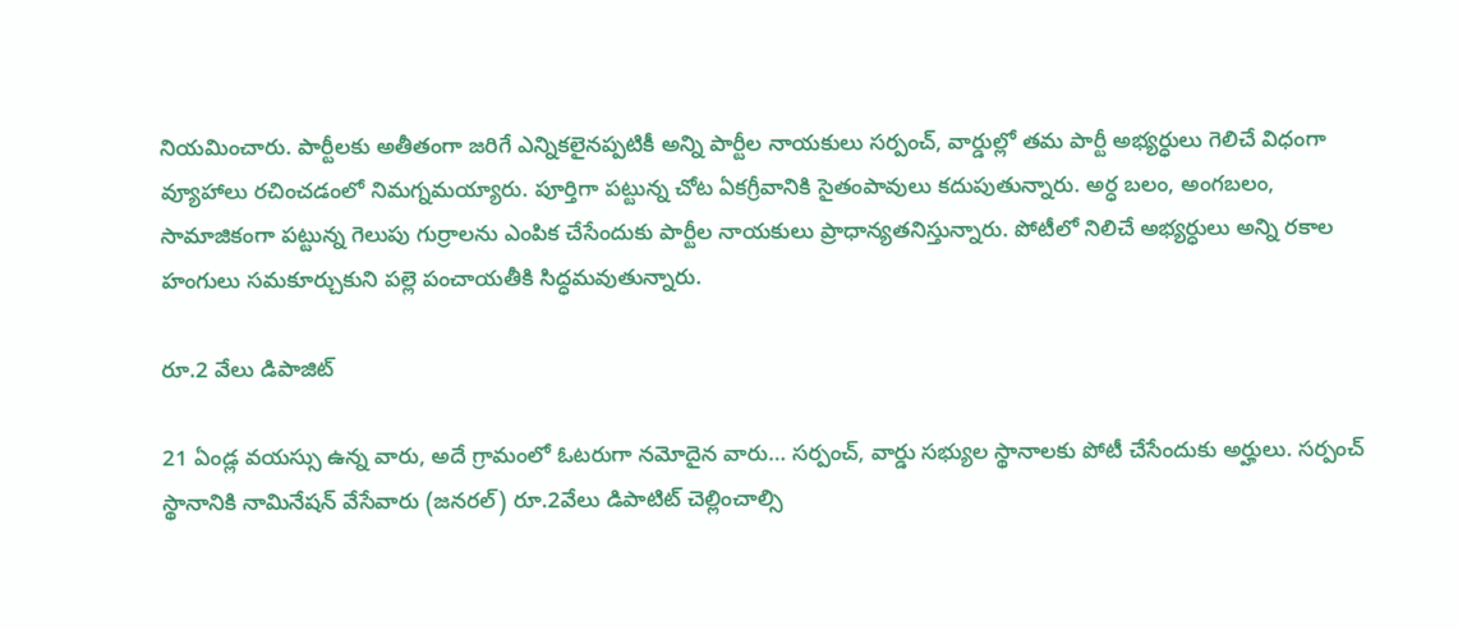నియమించారు. పార్టీలకు అతీతంగా జరిగే ఎన్నికలైనప్పటికీ అన్ని పార్టీల నాయకులు సర్పంచ్, వార్డుల్లో తమ పార్టీ అభ్యర్ధులు గెలిచే విధంగా వ్యూహాలు రచించడంలో నిమగ్నమయ్యారు. పూర్తిగా పట్టున్న చోట ఏకగ్రీవానికి సైతంపావులు కదుపుతున్నారు. అర్ధ బలం, అంగబలం, సామాజికంగా పట్టున్న గెలుపు గుర్రాలను ఎంపిక చేసేందుకు పార్టీల నాయకులు ప్రాధాన్యతనిస్తున్నారు. పోటీలో నిలిచే అభ్యర్ధులు అన్ని రకాల హంగులు సమకూర్చుకుని పల్లె పంచాయతీకి సిద్ధమవుతున్నారు.

రూ.2 వేలు డిపాజిట్

21 ఏండ్ల వయస్సు ఉన్న వారు, అదే గ్రామంలో ఓటరుగా నమోదైన వారు… సర్పంచ్, వార్డు సభ్యుల స్థానాలకు పోటీ చేసేందుకు అర్హులు. సర్పంచ్‌ స్థానానికి నామినేషన్ వేసేవారు (జనరల్) రూ.2వేలు డిపాటిట్ చెల్లించాల్సి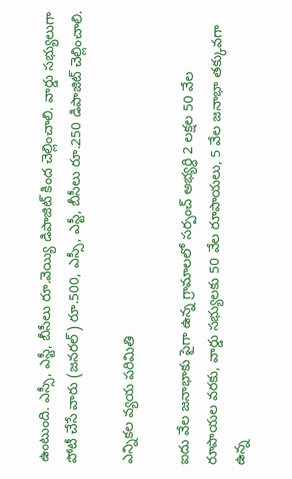ఉంటుంది. ఎస్సీ, ఎస్టీ, బీసీలు రూ.వెయ్యి డిపాజిట్ కింద చెల్లించాలి. వార్డు సభ్యులుగా పోటీ చేసే వారు (జనరల్) రూ.500, ఎస్సీ, ఎస్టీ, బీసీలు రూ.250 డిపాజిట్ చెల్లించాలి.

ఎన్నికల వ్యయ పరిమితి

ఐదు వేల జనాభాకు పైగా ఉన్న గ్రామాలలో సర్పంచ్ అభ్యర్ధి 2 లక్షల 50 వేల రూపాయల వరకు, వార్డు సభ్యులకు 50 వేల రూపాయలు, 5 వేల జనాభా తక్కువగా ఉన్న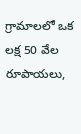గ్రామాలలో ఒక లక్ష 50 వేల రూపాయలు,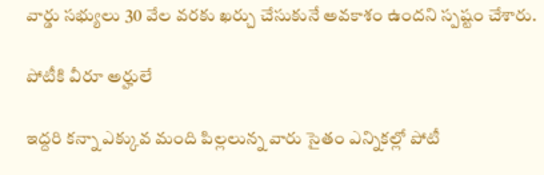వార్డు సభ్యులు 30 వేల వరకు ఖర్చు చేసుకునే అవకాశం ఉందని స్పష్టం చేశారు.

పోటీకి వీరూ అర్హులే

ఇద్దరి కన్నా ఎక్కువ మంది పిల్లలున్న వారు సైతం ఎన్నికల్లో పోటీ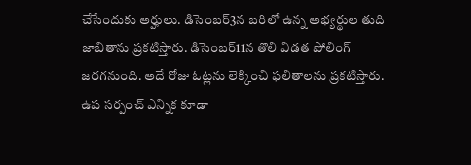చేసేందుకు అర్హులు. డిసెంబర్3న బరిలో ఉన్న అభ్యర్థుల తుది జాబితాను ప్రకటిస్తారు. డిసెంబర్11న తొలి విడత పోలింగ్ జరగనుంది. అదే రోజు ఓట్లను లెక్కించి ఫలితాలను ప్రకటిస్తారు. ఉప సర్పంచ్ ఎన్నిక కూడా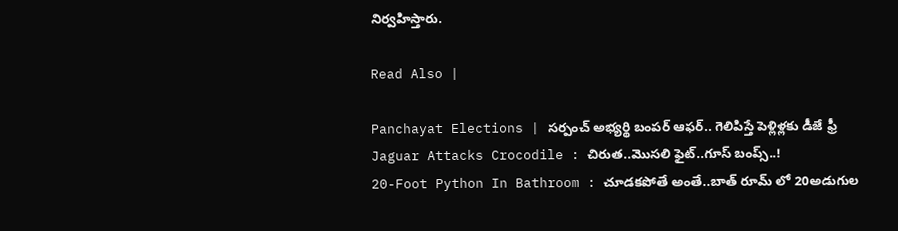నిర్వహిస్తారు.

Read Also |

Panchayat Elections | సర్పంచ్ అభ్యర్థి‌ బంపర్ ఆఫర్.. గెలిపిస్తే పెళ్లిళ్లకు డీజే ఫ్రీ
Jaguar Attacks Crocodile : చిరుత..మొసలి ఫైట్..గూస్ బంప్స్..!
20-Foot Python In Bathroom : చూడకపోతే అంతే..బాత్ రూమ్ లో 20అడుగుల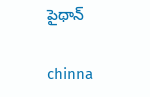పైథాన్

chinna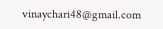vinaychari48@gmail.com